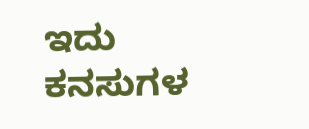ಇದು ಕನಸುಗಳ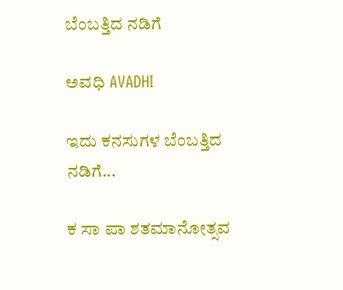ಬೆಂಬತ್ತಿದ ನಡಿಗೆ‍

ಅವಧಿ AVADHI

ಇದು ಕನಸುಗಳ ಬೆಂಬತ್ತಿದ ನಡಿಗೆ...

ಕ ಸಾ ಪಾ ಶತಮಾನೋತ್ಸವ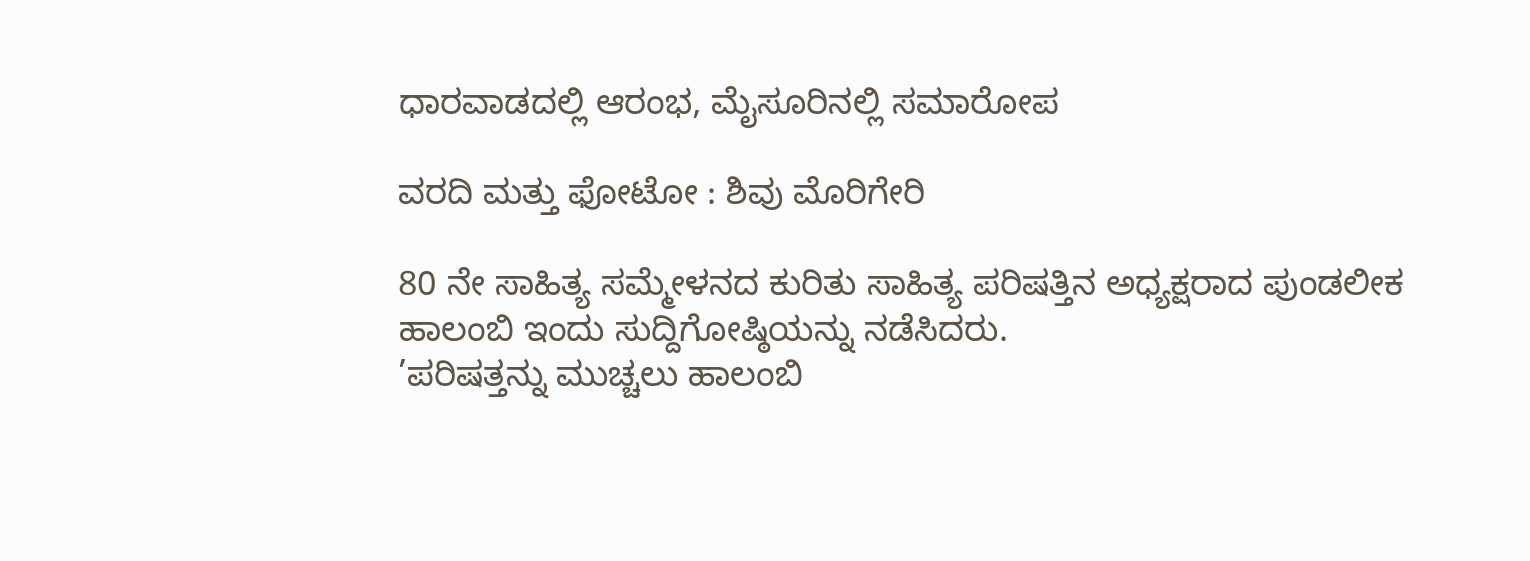ಧಾರವಾಡದಲ್ಲಿ ಆರಂಭ, ಮೈಸೂರಿನಲ್ಲಿ ಸಮಾರೋಪ

ವರದಿ ಮತ್ತು ಫೋಟೋ : ಶಿವು ಮೊರಿಗೇರಿ

80 ನೇ ಸಾಹಿತ್ಯ ಸಮ್ಮೇಳನದ ಕುರಿತು ಸಾಹಿತ್ಯ ಪರಿಷತ್ತಿನ ಅಧ್ಯಕ್ಷರಾದ ಪುಂಡಲೀಕ ಹಾಲಂಬಿ ಇಂದು ಸುದ್ದಿಗೋಷ್ಠಿಯನ್ನು ನಡೆಸಿದರು.
’ಪರಿಷತ್ತನ್ನು ಮುಚ್ಚಲು ಹಾಲಂಬಿ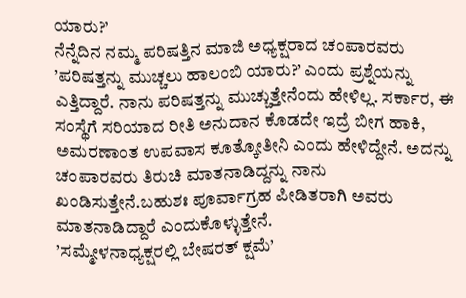ಯಾರು?’
ನೆನ್ನೆದಿನ ನಮ್ಮ ಪರಿಷತ್ತಿನ ಮಾಜಿ ಅಧ್ಯಕ್ಷರಾದ ಚಂಪಾರವರು ’ಪರಿಷತ್ತನ್ನು ಮುಚ್ಚಲು ಹಾಲಂಬಿ ಯಾರು?’ ಎಂದು ಪ್ರಶ್ನೆಯನ್ನು ಎತ್ತಿದ್ದಾರೆ. ನಾನು ಪರಿಷತ್ತನ್ನು ಮುಚ್ಚುತ್ತೇನೆಂದು ಹೇಳಿಲ್ಲ. ಸರ್ಕಾರ, ಈ ಸಂಸ್ಥೆಗೆ ಸರಿಯಾದ ರೀತಿ ಅನುದಾನ ಕೊಡದೇ ಇದ್ರೆ ಬೀಗ ಹಾಕಿ, ಅಮರಣಾಂತ ಉಪವಾಸ ಕೂತ್ಕೋತೀನಿ ಎಂದು ಹೇಳಿದ್ದೇನೆ. ಅದನ್ನು ಚಂಪಾರವರು ತಿರುಚಿ ಮಾತನಾಡಿದ್ದನ್ನು ನಾನು ಖಂಡಿಸುತ್ತೇನೆ.ಬಹುಶಃ ಪೂರ್ವಾಗ್ರಹ ಪೀಡಿತರಾಗಿ ಅವರು ಮಾತನಾಡಿದ್ದಾರೆ ಎಂದುಕೊಳ್ಳುತ್ತೇನೆ.
’ಸಮ್ಮೇಳನಾಧ್ಯಕ್ಷರಲ್ಲಿ ಬೇಷರತ್ ಕ್ಷಮೆ’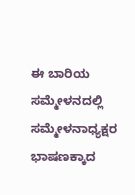ಈ ಬಾರಿಯ ಸಮ್ಮೇಳನದಲ್ಲಿ ಸಮ್ಮೇಳನಾಧ್ಯಕ್ಷರ ಭಾಷಣಕ್ಕಾದ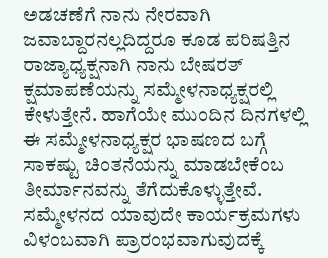ಅಡಚಣೆಗೆ ನಾನು ನೇರವಾಗಿ ಜವಾಬ್ದಾರನಲ್ಲದಿದ್ದರೂ ಕೂಡ ಪರಿಷತ್ತಿನ ರಾಜ್ಯಾಧ್ಯಕ್ಷನಾಗಿ ನಾನು ಬೇಷರತ್ ಕ್ಷಮಾಪಣೆಯನ್ನು ಸಮ್ಮೇಳನಾಧ್ಯಕ್ಷರಲ್ಲಿ ಕೇಳುತ್ತೇನೆ. ಹಾಗೆಯೇ ಮುಂದಿನ ದಿನಗಳಲ್ಲಿ ಈ ಸಮ್ಮೇಳನಾಧ್ಯಕ್ಷರ ಭಾಷಣದ ಬಗ್ಗೆ ಸಾಕಷ್ಟು ಚಿಂತನೆಯನ್ನು ಮಾಡಬೇಕೆಂಬ ತೀರ್ಮಾನವನ್ನು ತೆಗೆದುಕೊಳ್ಳುತ್ತೇವೆ.
ಸಮ್ಮೇಳನದ ಯಾವುದೇ ಕಾರ್ಯಕ್ರಮಗಳು ವಿಳಂಬವಾಗಿ ಪ್ರಾರಂಭವಾಗುವುದಕ್ಕೆ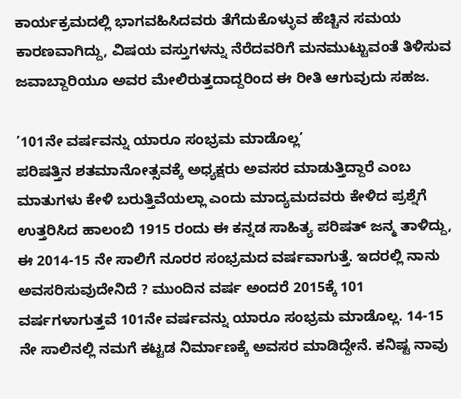ಕಾರ್ಯಕ್ರಮದಲ್ಲಿ ಭಾಗವಹಿಸಿದವರು ತೆಗೆದುಕೊಳ್ಳುವ ಹೆಚ್ಚಿನ ಸಮಯ ಕಾರಣವಾಗಿದ್ದು, ವಿಷಯ ವಸ್ತುಗಳನ್ನು ನೆರೆದವರಿಗೆ ಮನಮುಟ್ಟುವಂತೆ ತಿಳಿಸುವ ಜವಾಬ್ದಾರಿಯೂ ಅವರ ಮೇಲಿರುತ್ತದಾದ್ದರಿಂದ ಈ ರೀತಿ ಆಗುವುದು ಸಹಜ.

’101ನೇ ವರ್ಷವನ್ನು ಯಾರೂ ಸಂಭ್ರಮ ಮಾಡೊಲ್ಲ’
ಪರಿಷತ್ತಿನ ಶತಮಾನೋತ್ಸವಕ್ಕೆ ಅಧ್ಯಕ್ಷರು ಅವಸರ ಮಾಡುತ್ತಿದ್ದಾರೆ ಎಂಬ ಮಾತುಗಳು ಕೇಳಿ ಬರುತ್ತಿವೆಯಲ್ಲಾ ಎಂದು ಮಾದ್ಯಮದವರು ಕೇಳಿದ ಪ್ರಶ್ನೆಗೆ ಉತ್ತರಿಸಿದ ಹಾಲಂಬಿ 1915 ರಂದು ಈ ಕನ್ನಡ ಸಾಹಿತ್ಯ ಪರಿಷತ್ ಜನ್ಮ ತಾಳಿದ್ದು, ಈ 2014-15 ನೇ ಸಾಲಿಗೆ ನೂರರ ಸಂಭ್ರಮದ ವರ್ಷವಾಗುತ್ತೆ. ಇದರಲ್ಲಿ ನಾನು ಅವಸರಿಸುವುದೇನಿದೆ ? ಮುಂದಿನ ವರ್ಷ ಅಂದರೆ 2015ಕ್ಕೆ 101 ವರ್ಷಗಳಾಗುತ್ತವೆ 101ನೇ ವರ್ಷವನ್ನು ಯಾರೂ ಸಂಭ್ರಮ ಮಾಡೊಲ್ಲ. 14-15 ನೇ ಸಾಲಿನಲ್ಲಿ ನಮಗೆ ಕಟ್ಟಡ ನಿರ್ಮಾಣಕ್ಕೆ ಅವಸರ ಮಾಡಿದ್ದೇನೆ. ಕನಿಷ್ಟ ನಾವು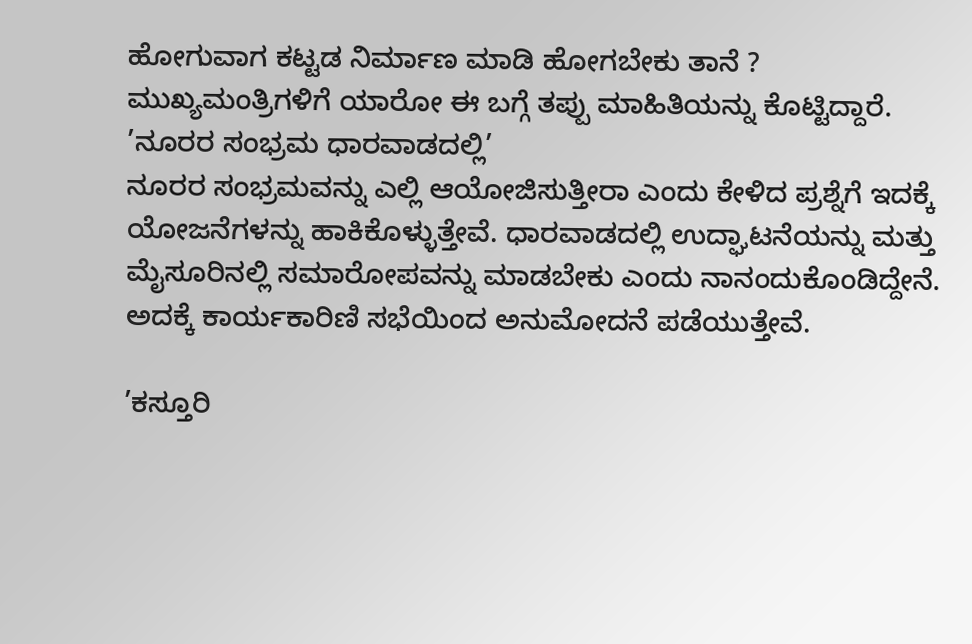ಹೋಗುವಾಗ ಕಟ್ಟಡ ನಿರ್ಮಾಣ ಮಾಡಿ ಹೋಗಬೇಕು ತಾನೆ ? ಮುಖ್ಯಮಂತ್ರಿಗಳಿಗೆ ಯಾರೋ ಈ ಬಗ್ಗೆ ತಪ್ಪು ಮಾಹಿತಿಯನ್ನು ಕೊಟ್ಟಿದ್ದಾರೆ.
’ನೂರರ ಸಂಭ್ರಮ ಧಾರವಾಡದಲ್ಲಿ’
ನೂರರ ಸಂಭ್ರಮವನ್ನು ಎಲ್ಲಿ ಆಯೋಜಿಸುತ್ತೀರಾ ಎಂದು ಕೇಳಿದ ಪ್ರಶ್ನೆಗೆ ಇದಕ್ಕೆ ಯೋಜನೆಗಳನ್ನು ಹಾಕಿಕೊಳ್ಳುತ್ತೇವೆ. ಧಾರವಾಡದಲ್ಲಿ ಉದ್ಘಾಟನೆಯನ್ನು ಮತ್ತು ಮೈಸೂರಿನಲ್ಲಿ ಸಮಾರೋಪವನ್ನು ಮಾಡಬೇಕು ಎಂದು ನಾನಂದುಕೊಂಡಿದ್ದೇನೆ. ಅದಕ್ಕೆ ಕಾರ್ಯಕಾರಿಣಿ ಸಭೆಯಿಂದ ಅನುಮೋದನೆ ಪಡೆಯುತ್ತೇವೆ.

’ಕಸ್ತೂರಿ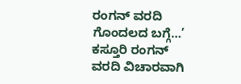ರಂಗನ್ ವರದಿ ಗೊಂದಲದ ಬಗ್ಗೆ…’
ಕಸ್ತೂರಿ ರಂಗನ್ ವರದಿ ವಿಚಾರವಾಗಿ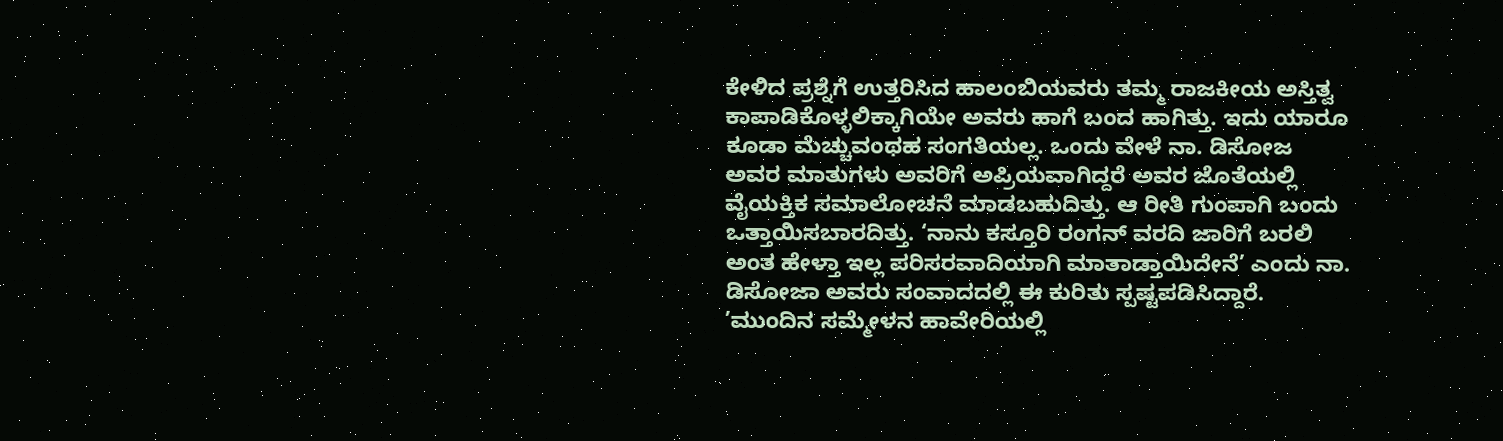ಕೇಳಿದ ಪ್ರಶ್ನೆಗೆ ಉತ್ತರಿಸಿದ ಹಾಲಂಬಿಯವರು ತಮ್ಮ ರಾಜಕೀಯ ಅಸ್ತಿತ್ವ ಕಾಪಾಡಿಕೊಳ್ಳಲಿಕ್ಕಾಗಿಯೇ ಅವರು ಹಾಗೆ ಬಂದ ಹಾಗಿತ್ತು. ಇದು ಯಾರೂ ಕೂಡಾ ಮೆಚ್ಚುವಂಥಹ ಸಂಗತಿಯಲ್ಲ. ಒಂದು ವೇಳೆ ನಾ. ಡಿಸೋಜ ಅವರ ಮಾತುಗಳು ಅವರಿಗೆ ಅಪ್ರಿಯವಾಗಿದ್ದರೆ ಅವರ ಜೊತೆಯಲ್ಲಿ ವೈಯಕ್ತಿಕ ಸಮಾಲೋಚನೆ ಮಾಡಬಹುದಿತ್ತು. ಆ ರೀತಿ ಗುಂಪಾಗಿ ಬಂದು ಒತ್ತಾಯಿಸಬಾರದಿತ್ತು. ‘ನಾನು ಕಸ್ತೂರಿ ರಂಗನ್ ವರದಿ ಜಾರಿಗೆ ಬರಲಿ ಅಂತ ಹೇಳ್ತಾ ಇಲ್ಲ ಪರಿಸರವಾದಿಯಾಗಿ ಮಾತಾಡ್ತಾಯಿದೇನೆ’ ಎಂದು ನಾ. ಡಿಸೋಜಾ ಅವರು ಸಂವಾದದಲ್ಲಿ ಈ ಕುರಿತು ಸ್ಪಷ್ಟಪಡಿಸಿದ್ದಾರೆ.
’ಮುಂದಿನ ಸಮ್ಮೇಳನ ಹಾವೇರಿಯಲ್ಲಿ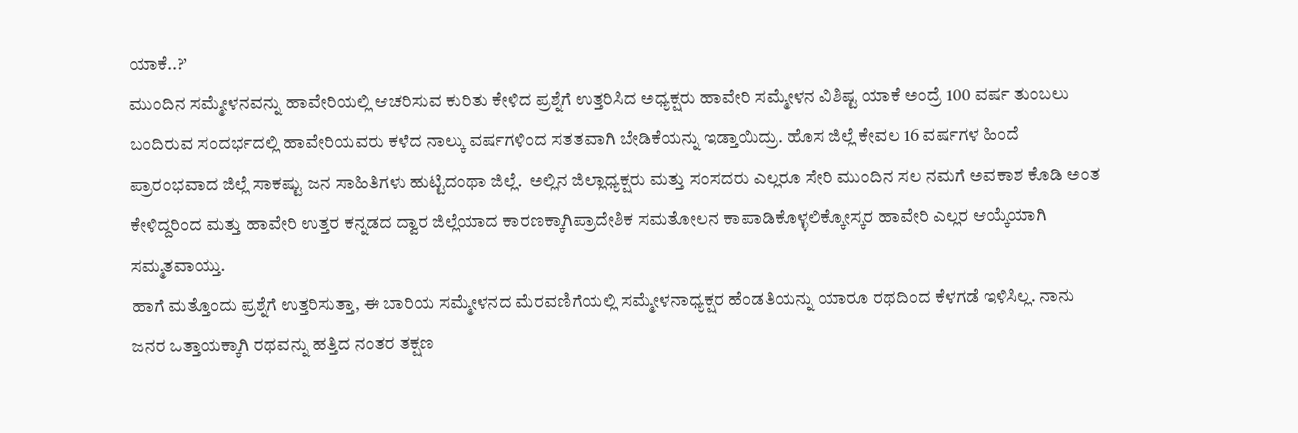ಯಾಕೆ..?’
ಮುಂದಿನ ಸಮ್ಮೇಳನವನ್ನು ಹಾವೇರಿಯಲ್ಲಿ ಆಚರಿಸುವ ಕುರಿತು ಕೇಳಿದ ಪ್ರಶ್ನೆಗೆ ಉತ್ತರಿಸಿದ ಅಧ್ಯಕ್ಷರು ಹಾವೇರಿ ಸಮ್ಮೇಳನ ವಿಶಿಷ್ಟ ಯಾಕೆ ಅಂದ್ರೆ 100 ವರ್ಷ ತುಂಬಲು ಬಂದಿರುವ ಸಂದರ್ಭದಲ್ಲಿ ಹಾವೇರಿಯವರು ಕಳೆದ ನಾಲ್ಕು ವರ್ಷಗಳಿಂದ ಸತತವಾಗಿ ಬೇಡಿಕೆಯನ್ನು ಇಡ್ತಾಯಿದ್ರು. ಹೊಸ ಜಿಲ್ಲೆ ಕೇವಲ 16 ವರ್ಷಗಳ ಹಿಂದೆ ಪ್ರಾರಂಭವಾದ ಜಿಲ್ಲೆ ಸಾಕಷ್ಟು ಜನ ಸಾಹಿತಿಗಳು ಹುಟ್ಟಿದಂಥಾ ಜಿಲ್ಲೆ.  ಅಲ್ಲಿನ ಜಿಲ್ಲಾಧ್ಯಕ್ಷರು ಮತ್ತು ಸಂಸದರು ಎಲ್ಲರೂ ಸೇರಿ ಮುಂದಿನ ಸಲ ನಮಗೆ ಅವಕಾಶ ಕೊಡಿ ಅಂತ ಕೇಳಿದ್ದರಿಂದ ಮತ್ತು ಹಾವೇರಿ ಉತ್ತರ ಕನ್ನಡದ ದ್ವಾರ ಜಿಲ್ಲೆಯಾದ ಕಾರಣಕ್ಕಾಗಿಪ್ರಾದೇಶಿಕ ಸಮತೋಲನ ಕಾಪಾಡಿಕೊಳ್ಳಲಿಕ್ಕೋಸ್ಕರ ಹಾವೇರಿ ಎಲ್ಲರ ಆಯ್ಕೆಯಾಗಿ ಸಮ್ಮತವಾಯ್ತು.
ಹಾಗೆ ಮತ್ತೊಂದು ಪ್ರಶ್ನೆಗೆ ಉತ್ತರಿಸುತ್ತಾ, ಈ ಬಾರಿಯ ಸಮ್ಮೇಳನದ ಮೆರವಣಿಗೆಯಲ್ಲಿ ಸಮ್ಮೇಳನಾಧ್ಯಕ್ಷರ ಹೆಂಡತಿಯನ್ನು ಯಾರೂ ರಥದಿಂದ ಕೆಳಗಡೆ ಇಳಿಸಿಲ್ಲ. ನಾನು ಜನರ ಒತ್ತಾಯಕ್ಕಾಗಿ ರಥವನ್ನು ಹತ್ತಿದ ನಂತರ ತಕ್ಷಣ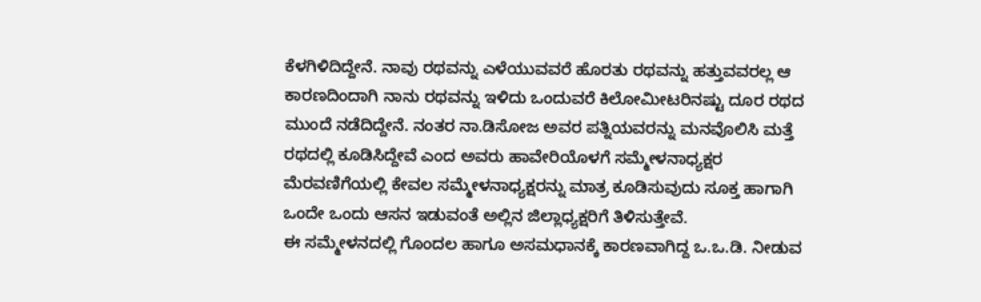ಕೆಳಗಿಳಿದಿದ್ದೇನೆ. ನಾವು ರಥವನ್ನು ಎಳೆಯುವವರೆ ಹೊರತು ರಥವನ್ನು ಹತ್ತುವವರಲ್ಲ ಆ ಕಾರಣದಿಂದಾಗಿ ನಾನು ರಥವನ್ನು ಇಳಿದು ಒಂದುವರೆ ಕಿಲೋಮೀಟರಿನಷ್ಟು ದೂರ ರಥದ ಮುಂದೆ ನಡೆದಿದ್ದೇನೆ. ನಂತರ ನಾ.ಡಿಸೋಜ ಅವರ ಪತ್ನಿಯವರನ್ನು ಮನವೊಲಿಸಿ ಮತ್ತೆ ರಥದಲ್ಲಿ ಕೂಡಿಸಿದ್ದೇವೆ ಎಂದ ಅವರು ಹಾವೇರಿಯೊಳಗೆ ಸಮ್ಮೇಳನಾಧ್ಯಕ್ಷರ ಮೆರವಣಿಗೆಯಲ್ಲಿ ಕೇವಲ ಸಮ್ಮೇಳನಾಧ್ಯಕ್ಷರನ್ನು ಮಾತ್ರ ಕೂಡಿಸುವುದು ಸೂಕ್ತ ಹಾಗಾಗಿ ಒಂದೇ ಒಂದು ಆಸನ ಇಡುವಂತೆ ಅಲ್ಲಿನ ಜಿಲ್ಲಾಧ್ಯಕ್ಷರಿಗೆ ತಿಳಿಸುತ್ತೇವೆ.
ಈ ಸಮ್ಮೇಳನದಲ್ಲಿ ಗೊಂದಲ ಹಾಗೂ ಅಸಮಧಾನಕ್ಕೆ ಕಾರಣವಾಗಿದ್ದ ಒ.ಒ.ಡಿ. ನೀಡುವ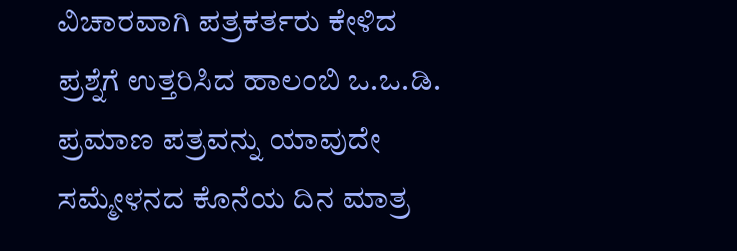ವಿಚಾರವಾಗಿ ಪತ್ರಕರ್ತರು ಕೇಳಿದ ಪ್ರಶ್ನೆಗೆ ಉತ್ತರಿಸಿದ ಹಾಲಂಬಿ ಒ.ಒ.ಡಿ. ಪ್ರಮಾಣ ಪತ್ರವನ್ನು ಯಾವುದೇ ಸಮ್ಮೇಳನದ ಕೊನೆಯ ದಿನ ಮಾತ್ರ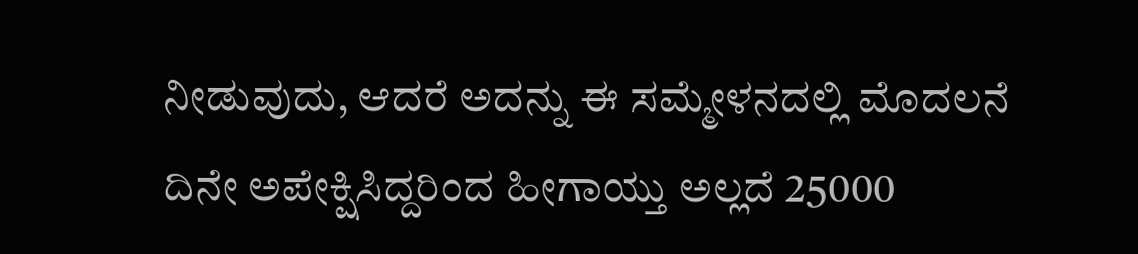ನೀಡುವುದು, ಆದರೆ ಅದನ್ನು ಈ ಸಮ್ಮೇಳನದಲ್ಲಿ ಮೊದಲನೆ ದಿನೇ ಅಪೇಕ್ಷಿಸಿದ್ದರಿಂದ ಹೀಗಾಯ್ತು ಅಲ್ಲದೆ 25000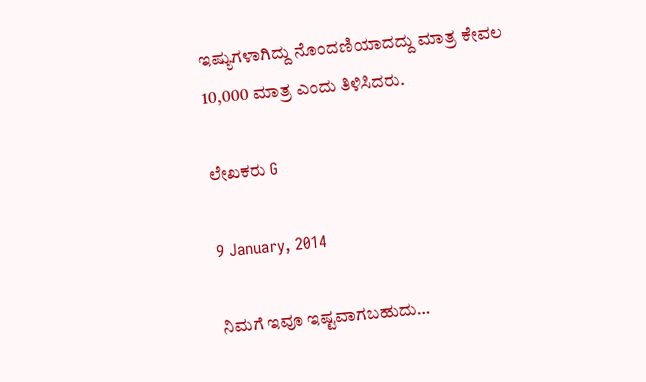ಇಷ್ಯುಗಳಾಗಿದ್ದು ನೊಂದಣಿಯಾದದ್ದು ಮಾತ್ರ ಕೇವಲ 10,000 ಮಾತ್ರ ಎಂದು ತಿಳಿಸಿದರು.

ಲೇಖಕರು G

9 January, 2014

ನಿಮಗೆ ಇವೂ ಇಷ್ಟವಾಗಬಹುದು…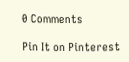0 Comments

Pin It on Pinterest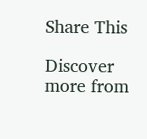Share This

Discover more from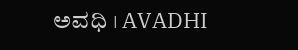ಅವಧಿ । AVADHI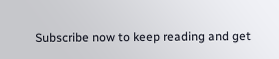Subscribe now to keep reading and get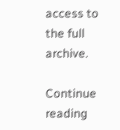access to the full archive.

Continue reading